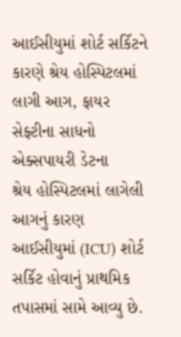આઈસીયુમાં શોર્ટ સર્કિટને કારણે શ્રેય હોસ્પિટલમાં લાગી આગ, ફાયર સેફ્ટીના સાધનો એક્સપાયરી ડેટના
શ્રેય હોસ્પિટલમાં લાગેલી આગનું કારણ આઈસીયુમાં (ICU) શોર્ટ સર્કિટ હોવાનું પ્રાથમિક તપાસમાં સામે આવ્યુ છે.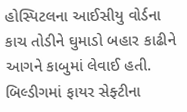હોસ્પિટલના આઈસીયુ વોર્ડના કાચ તોડીને ઘુમાડો બહાર કાઢીને આગને કાબુમાં લેવાઈ હતી. બિલ્ડીગમાં ફાયર સેફ્ટીના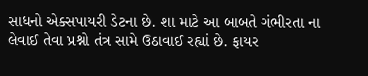સાધનો એક્સપાયરી ડેટના છે. શા માટે આ બાબતે ગંભીરતા ના લેવાઈ તેવા પ્રશ્નો તંત્ર સામે ઉઠાવાઈ રહ્યાં છે. ફાયર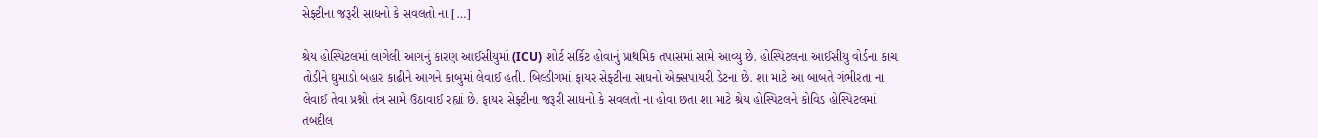સેફ્ટીના જરૂરી સાધનો કે સવલતો ના […]

શ્રેય હોસ્પિટલમાં લાગેલી આગનું કારણ આઈસીયુમાં (ICU) શોર્ટ સર્કિટ હોવાનું પ્રાથમિક તપાસમાં સામે આવ્યુ છે. હોસ્પિટલના આઈસીયુ વોર્ડના કાચ તોડીને ઘુમાડો બહાર કાઢીને આગને કાબુમાં લેવાઈ હતી. બિલ્ડીગમાં ફાયર સેફ્ટીના સાધનો એક્સપાયરી ડેટના છે. શા માટે આ બાબતે ગંભીરતા ના લેવાઈ તેવા પ્રશ્નો તંત્ર સામે ઉઠાવાઈ રહ્યાં છે. ફાયર સેફ્ટીના જરૂરી સાધનો કે સવલતો ના હોવા છતા શા માટે શ્રેય હોસ્પિટલને કોવિડ હોસ્પિટલમાં તબદીલ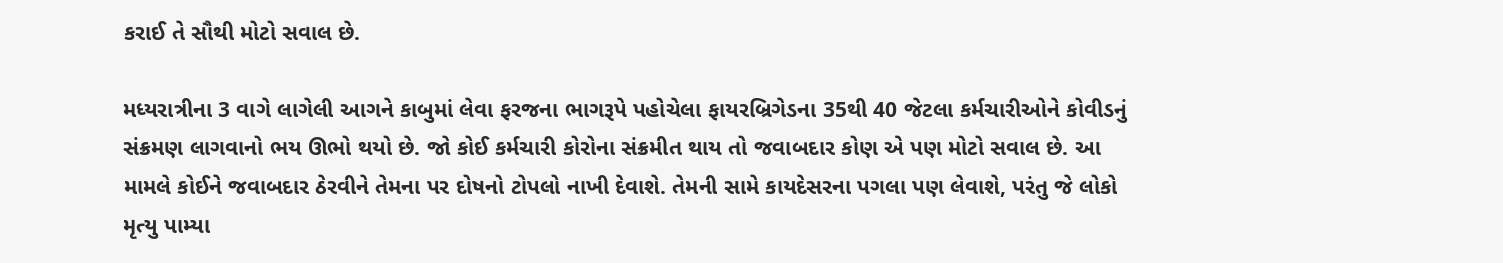કરાઈ તે સૌથી મોટો સવાલ છે.

મધ્યરાત્રીના 3 વાગે લાગેલી આગને કાબુમાં લેવા ફરજના ભાગરૂપે પહોચેલા ફાયરબ્રિગેડના 35થી 40 જેટલા કર્મચારીઓને કોવીડનું સંક્રમણ લાગવાનો ભય ઊભો થયો છે. જો કોઈ કર્મચારી કોરોના સંક્રમીત થાય તો જવાબદાર કોણ એ પણ મોટો સવાલ છે. આ મામલે કોઈને જવાબદાર ઠેરવીને તેમના પર દોષનો ટોપલો નાખી દેવાશે. તેમની સામે કાયદેસરના પગલા પણ લેવાશે, પરંતુ જે લોકો મૃત્યુ પામ્યા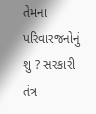તેમના પરિવારજનોનું શુ ? સરકારી તંત્ર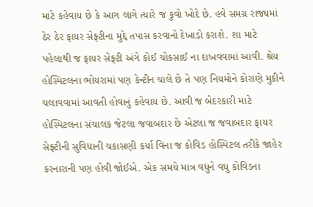માટે કહેવાય છે કે આગ લાગે ત્યારે જ કુવો ખોદે છે. હવે સમગ્ર રાજ્યમાં ઠેર ઠેર ફાયર સેફ્ટીના મુદ્દે તપાસ કરવાનો દેખાડો કરાશે. શા માટે પહેલાથી જ ફાયર સેફ્ટી અંગે કોઈ ચોકસાઈ ના દાખવવામાં આવી. શ્રેય હોસ્પિટલના ભોયરામાં પણ કેન્ટીન ચાલે છે તે પણ નિયમોને કોરાણે મુકીને ચલાવવામાં આવતી હોવાનું કહેવાય છે. આવી જ બેદરકારી માટે હોસ્પિટલના સંચાલક જેટલા જવાબદાર છે એટલા જ જવાબદાર ફાયર સેફ્ટીની સુવિધાની ચકાસણી કર્યા વિના જ કોવિડ હોસ્પિટલ તરીકે જાહેર કરનારાની પણ હોવી જોઈએ. એક સમયે માત્ર વધુને વધુ કોવિડના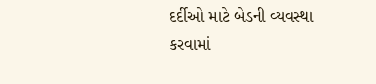દર્દીઓ માટે બેડની વ્યવસ્થા કરવામાં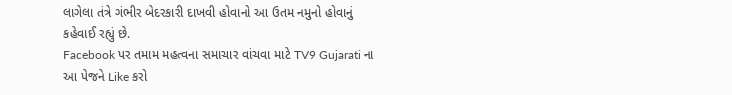લાગેલા તંત્રે ગંભીર બેદરકારી દાખવી હોવાનો આ ઉતમ નમુનો હોવાનું કહેવાઈ રહ્યું છે.
Facebook પર તમામ મહત્વના સમાચાર વાંચવા માટે TV9 Gujarati ના આ પેજને Like કરો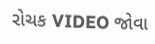રોચક VIDEO જોવા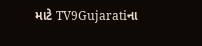માટે TV9Gujaratiના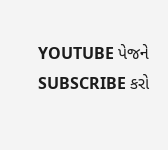YOUTUBE પેજને SUBSCRIBE કરો